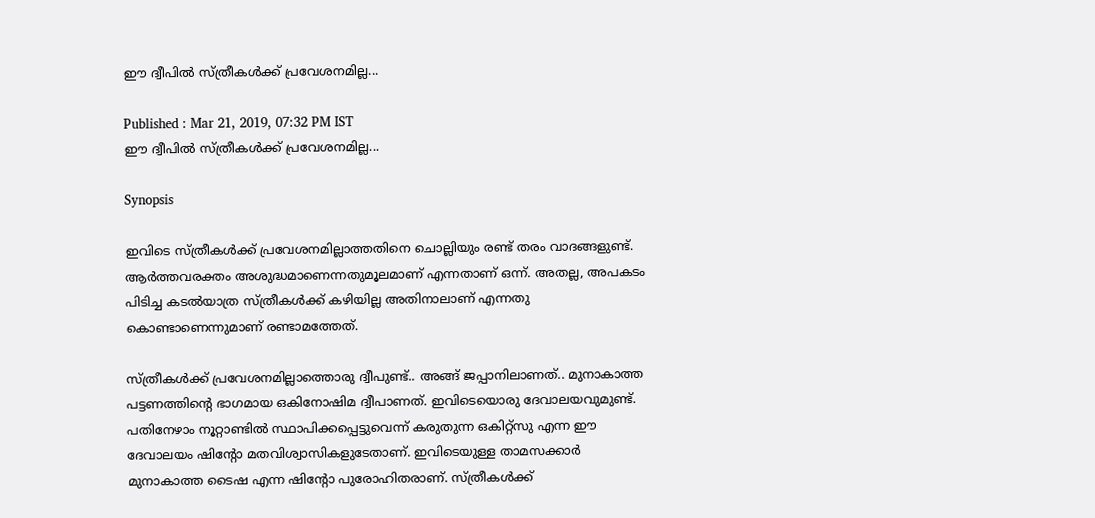ഈ ദ്വീപില്‍ സ്ത്രീകള്‍ക്ക് പ്രവേശനമില്ല...

Published : Mar 21, 2019, 07:32 PM IST
ഈ ദ്വീപില്‍ സ്ത്രീകള്‍ക്ക് പ്രവേശനമില്ല...

Synopsis

ഇവിടെ സ്ത്രീകള്‍ക്ക് പ്രവേശനമില്ലാത്തതിനെ ചൊല്ലിയും രണ്ട് തരം വാദങ്ങളുണ്ട്. ആര്‍ത്തവരക്തം അശുദ്ധമാണെന്നതുമൂലമാണ് എന്നതാണ് ഒന്ന്. അതല്ല, അപകടം പിടിച്ച കടല്‍യാത്ര സ്ത്രീകള്‍ക്ക് കഴിയില്ല അതിനാലാണ് എന്നതു കൊണ്ടാണെന്നുമാണ് രണ്ടാമത്തേത്.

സ്ത്രീകള്‍ക്ക് പ്രവേശനമില്ലാത്തൊരു ദ്വീപുണ്ട്.. അങ്ങ് ജപ്പാനിലാണത്.. മുനാകാത്ത പട്ടണത്തിന്‍റെ ഭാഗമായ ഒകിനോഷിമ ദ്വീപാണത്. ഇവിടെയൊരു ദേവാലയവുമുണ്ട്. പതിനേഴാം നൂറ്റാണ്ടില്‍ സ്ഥാപിക്കപ്പെട്ടുവെന്ന് കരുതുന്ന ഒകിറ്റ്സു എന്ന ഈ ദേവാലയം ഷിന്‍റോ മതവിശ്വാസികളുടേതാണ്. ഇവിടെയുള്ള താമസക്കാര്‍ മുനാകാത്ത ടൈഷ എന്ന ഷിന്‍റോ പുരോഹിതരാണ്. സ്ത്രീകള്‍ക്ക്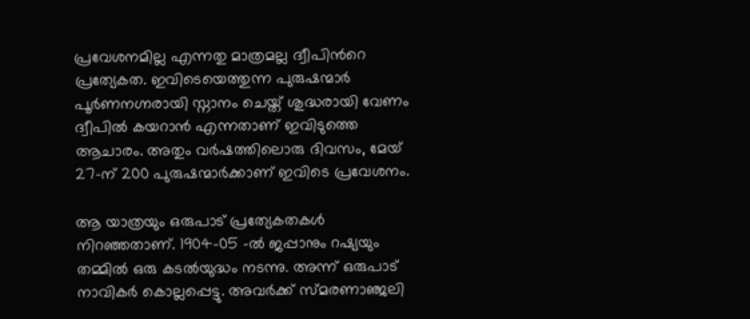പ്രവേശനമില്ല എന്നതു മാത്രമല്ല ദ്വീപിന്‍റെ പ്രത്യേകത. ഇവിടെയെത്തുന്ന പുരുഷന്മാര്‍ പൂര്‍ണനഗ്നരായി സ്നാനം ചെയ്ത് ശുദ്ധരായി വേണം ദ്വീപില്‍ കയറാന്‍ എന്നതാണ് ഇവിടുത്തെ ആചാരം. അതും വര്‍ഷത്തിലൊരു ദിവസം, മേയ് 27-ന് 200 പുരുഷന്മാര്‍ക്കാണ് ഇവിടെ പ്രവേശനം.

ആ യാത്രയും ഒരുപാട് പ്രത്യേകതകള്‍ നിറഞ്ഞതാണ്. 1904-05 -ല്‍ ജപ്പാനും റഷ്യയും തമ്മില്‍ ഒരു കടല്‍യുദ്ധം നടന്നു. അന്ന് ഒരുപാട് നാവികര്‍ കൊല്ലപ്പെട്ടു. അവര്‍ക്ക് സ്മരണാഞ്ജലി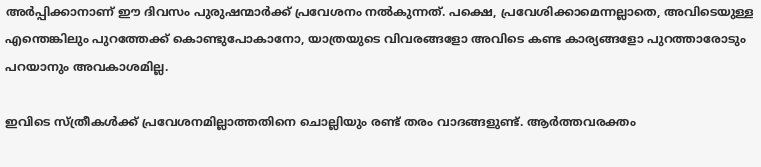അര്‍പ്പിക്കാനാണ് ഈ ദിവസം പുരുഷന്മാര്‍ക്ക് പ്രവേശനം നല്‍കുന്നത്. പക്ഷെ, പ്രവേശിക്കാമെന്നല്ലാതെ, അവിടെയുള്ള എന്തെങ്കിലും പുറത്തേക്ക് കൊണ്ടുപോകാനോ, യാത്രയുടെ വിവരങ്ങളോ അവിടെ കണ്ട കാര്യങ്ങളോ പുറത്താരോടും പറയാനും അവകാശമില്ല.

ഇവിടെ സ്ത്രീകള്‍ക്ക് പ്രവേശനമില്ലാത്തതിനെ ചൊല്ലിയും രണ്ട് തരം വാദങ്ങളുണ്ട്. ആര്‍ത്തവരക്തം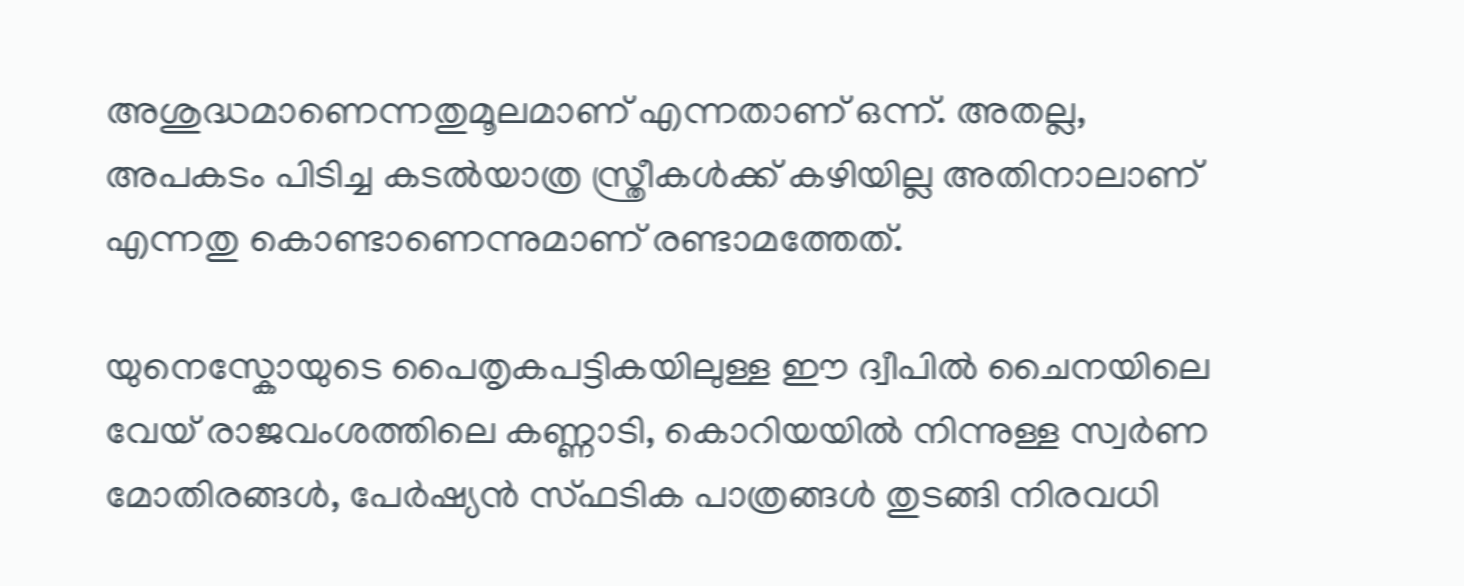അശുദ്ധമാണെന്നതുമൂലമാണ് എന്നതാണ് ഒന്ന്. അതല്ല, അപകടം പിടിച്ച കടല്‍യാത്ര സ്ത്രീകള്‍ക്ക് കഴിയില്ല അതിനാലാണ് എന്നതു കൊണ്ടാണെന്നുമാണ് രണ്ടാമത്തേത്.

യുനെസ്കോയുടെ പൈതൃകപട്ടികയിലുള്ള ഈ ദ്വീപില്‍ ചൈനയിലെ വേയ് രാജവംശത്തിലെ കണ്ണാടി, കൊറിയയില്‍ നിന്നുള്ള സ്വര്‍ണ മോതിരങ്ങള്‍, പേര്‍ഷ്യന്‍ സ്ഫടിക പാത്രങ്ങള്‍ തുടങ്ങി നിരവധി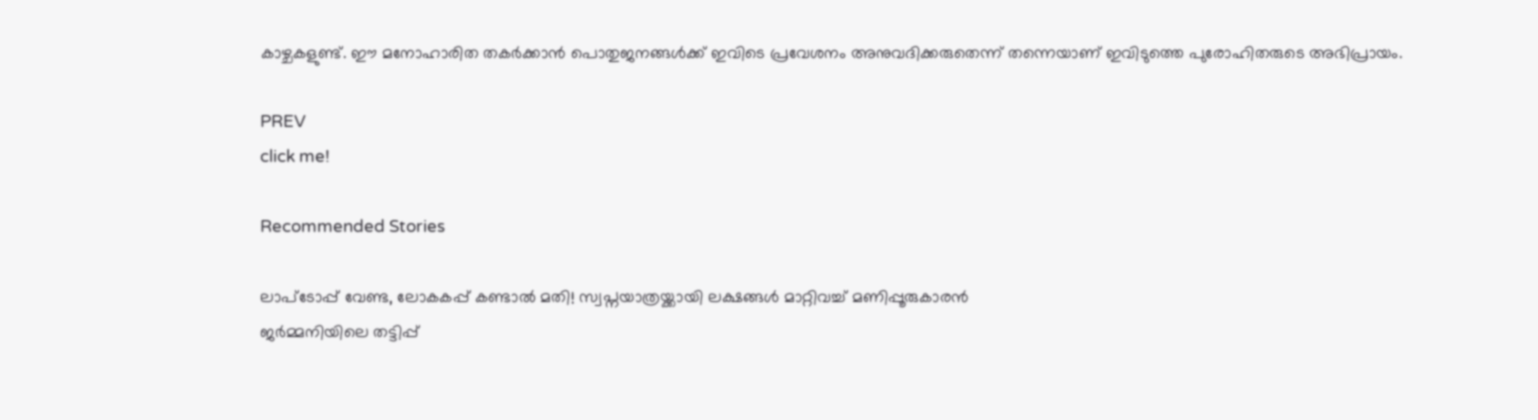കാഴ്ചകളുണ്ട്. ഈ മനോഹാരിത തകര്‍ക്കാന്‍ പൊതുജനങ്ങള്‍ക്ക് ഇവിടെ പ്രവേശനം അനുവദിക്കരുതെന്ന് തന്നെയാണ് ഇവിടുത്തെ പുരോഹിതരുടെ അഭിപ്രായം.

PREV
click me!

Recommended Stories

ലാപ്ടോപ്പ് വേണ്ട, ലോകകപ്പ് കണ്ടാല്‍ മതി! സ്വപ്നയാത്രയ്ക്കായി ലക്ഷങ്ങൾ മാറ്റിവച്ച് മണിപ്പൂരുകാരൻ
ജർമ്മനിയിലെ തട്ടിപ്പ്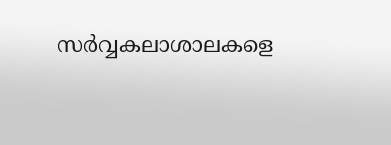സർവ്വകലാശാലകളെ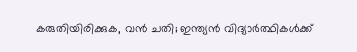കരുതിയിരിക്കുക, വൻ ചതി; ഇന്ത്യൻ വിദ്യാർത്ഥികൾക്ക്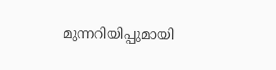മുന്നറിയിപ്പുമായി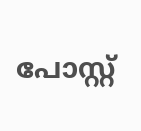പോസ്റ്റ്